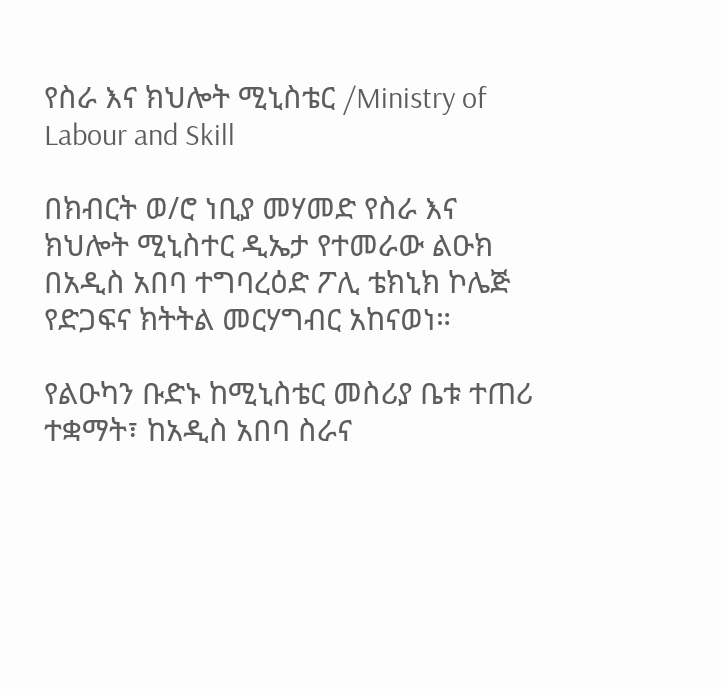የስራ እና ክህሎት ሚኒስቴር /Ministry of Labour and Skill

በክብርት ወ/ሮ ነቢያ መሃመድ የስራ እና ክህሎት ሚኒስተር ዲኤታ የተመራው ልዑክ በአዲስ አበባ ተግባረዕድ ፖሊ ቴክኒክ ኮሌጅ የድጋፍና ክትትል መርሃግብር አከናወነ።

የልዑካን ቡድኑ ከሚኒስቴር መስሪያ ቤቱ ተጠሪ ተቋማት፣ ከአዲስ አበባ ስራና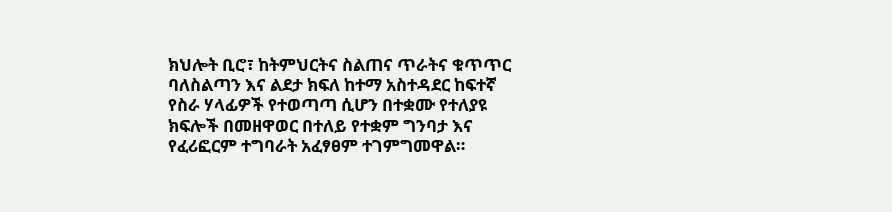ክህሎት ቢሮ፣ ከትምህርትና ስልጠና ጥራትና ቁጥጥር ባለስልጣን እና ልደታ ክፍለ ከተማ አስተዳደር ከፍተኛ የስራ ሃላፊዎች የተወጣጣ ሲሆን በተቋሙ የተለያዩ ክፍሎች በመዘዋወር በተለይ የተቋም ግንባታ እና የፈሪፎርም ተግባራት አፈፃፀም ተገምግመዋል።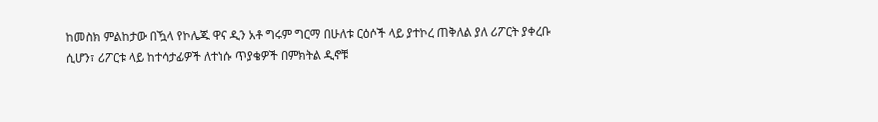ከመስክ ምልከታው በዃላ የኮሌጁ ዋና ዲን አቶ ግሩም ግርማ በሁለቱ ርዕሶች ላይ ያተኮረ ጠቅለል ያለ ሪፖርት ያቀረቡ ሲሆን፣ ሪፖርቱ ላይ ከተሳታፊዎች ለተነሱ ጥያቄዎች በምክትል ዲኖቹ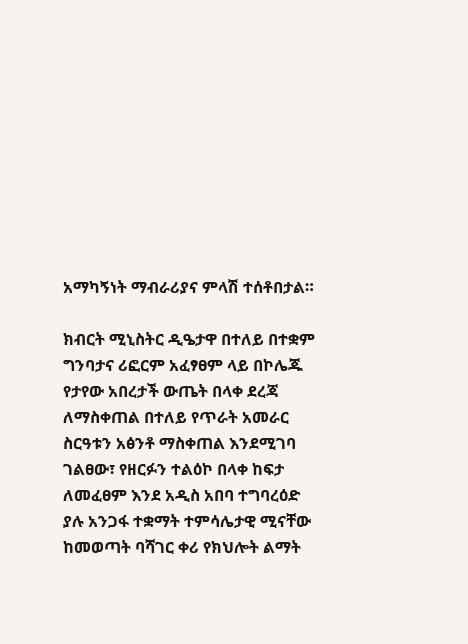አማካኝነት ማብራሪያና ምላሽ ተሰቶበታል።

ክብርት ሚኒስትር ዲዔታዋ በተለይ በተቋም ግንባታና ሪፎርም አፈፃፀም ላይ በኮሌጁ የታየው አበረታች ውጤት በላቀ ደረጃ ለማስቀጠል በተለይ የጥራት አመራር ስርዓቱን አፅንቶ ማስቀጠል እንደሚገባ ገልፀው፣ የዘርፉን ተልዕኮ በላቀ ከፍታ ለመፈፀም እንደ አዲስ አበባ ተግባረዕድ ያሉ አንጋፋ ተቋማት ተምሳሌታዊ ሚናቸው ከመወጣት ባሻገር ቀሪ የክህሎት ልማት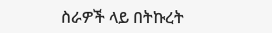ስራዎች ላይ በትኩረት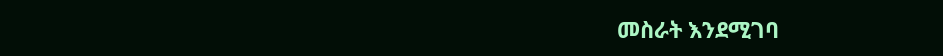መስራት እንደሚገባ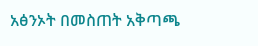አፅንኦት በመስጠት አቅጣጫ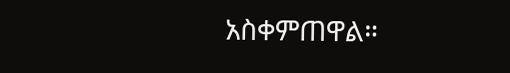አስቀምጠዋል።